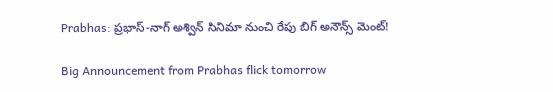Prabhas: ప్రభాస్-నాగ్ అశ్విన్ సినిమా నుంచి రేపు బిగ్ అనౌన్స్ మెంట్!

Big Announcement from Prabhas flick tomorrow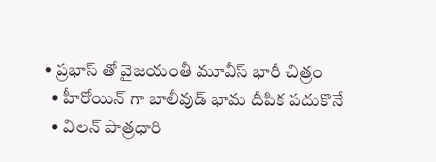• ప్రభాస్ తో వైజయంతీ మూవీస్ భారీ చిత్రం
  • హీరోయిన్ గా బాలీవుడ్ భామ దీపిక పదుకొనే
  • విలన్ పాత్రధారి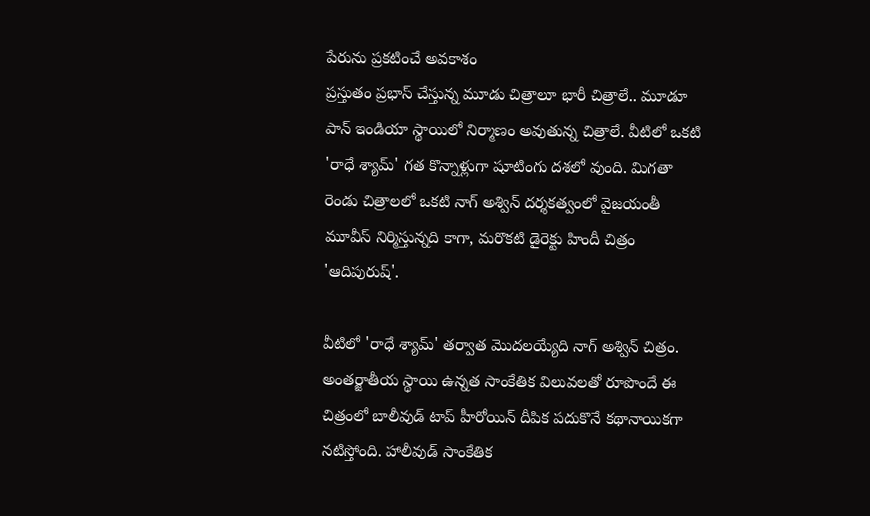పేరును ప్రకటించే అవకాశం
ప్రస్తుతం ప్రభాస్ చేస్తున్న మూడు చిత్రాలూ భారీ చిత్రాలే.. మూడూ పాన్ ఇండియా స్థాయిలో నిర్మాణం అవుతున్న చిత్రాలే. వీటిలో ఒకటి 'రాధే శ్యామ్' గత కొన్నాళ్లుగా షూటింగు దశలో వుంది. మిగతా రెండు చిత్రాలలో ఒకటి నాగ్ అశ్విన్ దర్శకత్వంలో వైజయంతీ మూవీస్ నిర్మిస్తున్నది కాగా, మరొకటి డైరెక్టు హిందీ చిత్రం 'ఆదిపురుష్'.

వీటిలో 'రాధే శ్యామ్' తర్వాత మొదలయ్యేది నాగ్ అశ్విన్ చిత్రం. అంతర్జాతీయ స్థాయి ఉన్నత సాంకేతిక విలువలతో రూపొందే ఈ చిత్రంలో బాలీవుడ్ టాప్ హీరోయిన్ దీపిక పదుకొనే కథానాయికగా నటిస్తోంది. హాలీవుడ్ సాంకేతిక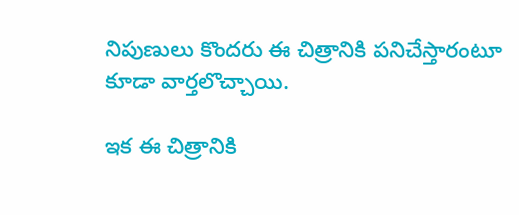నిపుణులు కొందరు ఈ చిత్రానికి పనిచేస్తారంటూ కూడా వార్తలొచ్చాయి.

ఇక ఈ చిత్రానికి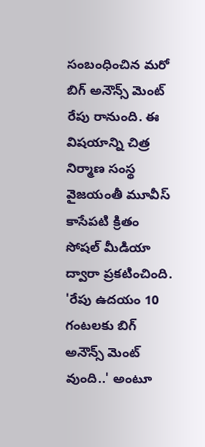సంబంధించిన మరో బిగ్ అనౌన్స్ మెంట్ రేపు రానుంది. ఈ విషయాన్ని చిత్ర నిర్మాణ సంస్థ వైజయంతీ మూవీస్ కాసేపటి క్రితం సోషల్ మీడియా ద్వారా ప్రకటించింది. 'రేపు ఉదయం 10 గంటలకు బిగ్ అనౌన్స్ మెంట్ వుంది..' అంటూ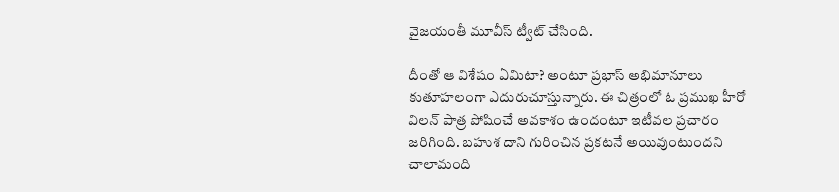వైజయంతీ మూవీస్ ట్వీట్ చేసింది.

దీంతో ఆ విశేషం ఏమిటా? అంటూ ప్రభాస్ అభిమానూలు కుతూహలంగా ఎదురుచూస్తున్నారు. ఈ చిత్రంలో ఓ ప్రముఖ హీరో విలన్ పాత్ర పోషించే అవకాశం ఉందంటూ ఇటీవల ప్రచారం జరిగింది. బహుశ దాని గురించిన ప్రకటనే అయివుంటుందని చాలామంది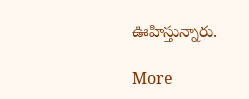ఊహిస్తున్నారు.

More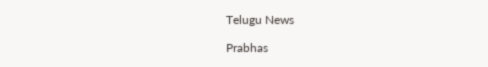Telugu News

Prabhas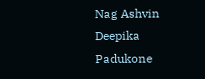Nag Ashvin
Deepika Padukone